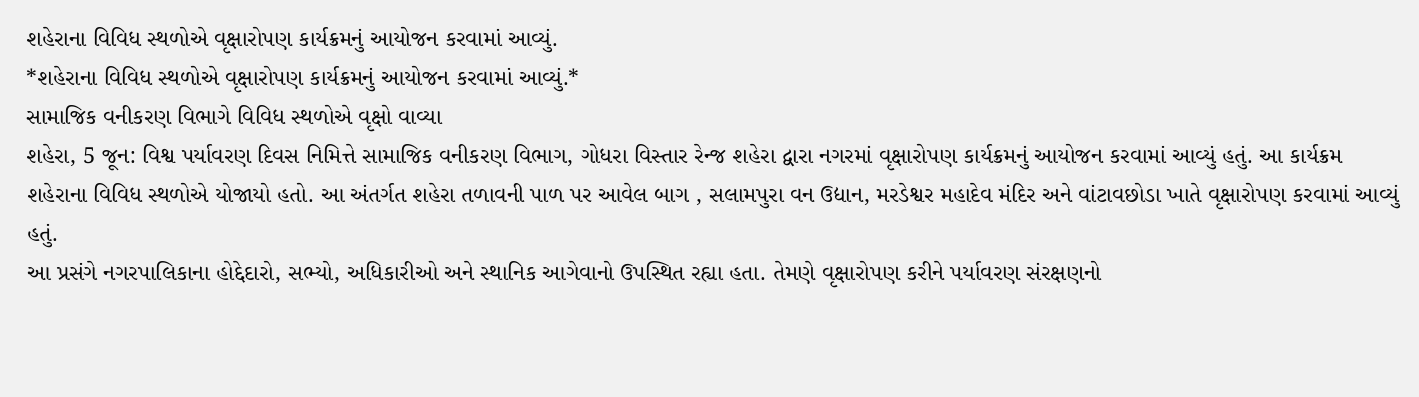શહેરાના વિવિધ સ્થળોએ વૃક્ષારોપણ કાર્યક્રમનું આયોજન કરવામાં આવ્યું.
*શહેરાના વિવિધ સ્થળોએ વૃક્ષારોપણ કાર્યક્રમનું આયોજન કરવામાં આવ્યું.*
સામાજિક વનીકરણ વિભાગે વિવિધ સ્થળોએ વૃક્ષો વાવ્યા
શહેરા, 5 જૂન: વિશ્વ પર્યાવરણ દિવસ નિમિત્તે સામાજિક વનીકરણ વિભાગ, ગોધરા વિસ્તાર રેન્જ શહેરા દ્વારા નગરમાં વૃક્ષારોપણ કાર્યક્રમનું આયોજન કરવામાં આવ્યું હતું. આ કાર્યક્રમ શહેરાના વિવિધ સ્થળોએ યોજાયો હતો. આ અંતર્ગત શહેરા તળાવની પાળ પર આવેલ બાગ , સલામપુરા વન ઉદ્યાન, મરડેશ્વર મહાદેવ મંદિર અને વાંટાવછોડા ખાતે વૃક્ષારોપણ કરવામાં આવ્યું હતું.
આ પ્રસંગે નગરપાલિકાના હોદ્દેદારો, સભ્યો, અધિકારીઓ અને સ્થાનિક આગેવાનો ઉપસ્થિત રહ્યા હતા. તેમણે વૃક્ષારોપણ કરીને પર્યાવરણ સંરક્ષણનો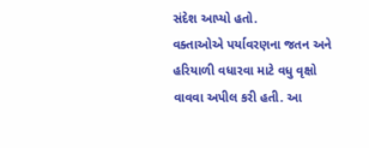સંદેશ આપ્યો હતો.
વક્તાઓએ પર્યાવરણના જતન અને હરિયાળી વધારવા માટે વધુ વૃક્ષો વાવવા અપીલ કરી હતી. આ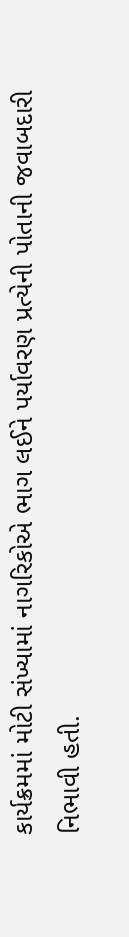કાર્યક્રમમાં મોટી સંખ્યામાં નાગરિકોએ ભાગ લઈને પર્યાવરણ પ્રત્યેની પોતાની જવાબદારી નિભાવી હતી.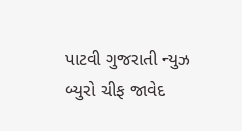પાટવી ગુજરાતી ન્યુઝ બ્યુરો ચીફ જાવેદ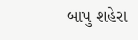બાપુ શહેરા